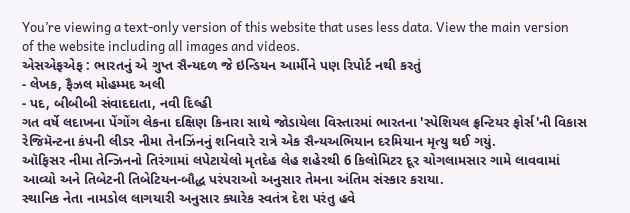You’re viewing a text-only version of this website that uses less data. View the main version of the website including all images and videos.
એસએફએફ : ભારતનું એ ગુપ્ત સૈન્યદળ જે ઇન્ડિયન આર્મીને પણ રિપોર્ટ નથી કરતું
- લેખક, ફૈઝલ મોહમ્મદ અલી
- પદ, બીબીબી સંવાદદાતા, નવી દિલ્હી
ગત વર્ષે લદાખના પેંગોંગ લેકના દક્ષિણ કિનારા સાથે જોડાયેલા વિસ્તારમાં ભારતના 'સ્પેશિયલ ફ્રન્ટિયર ફોર્સ'ની વિકાસ રેજિમૅન્ટના કંપની લીડર નીમા તેનઝિંનનું શનિવારે રાત્રે એક સૈન્યઅભિયાન દરમિયાન મૃત્યુ થઈ ગયું.
ઑફિસર નીમા તેન્ઝિનનો તિરંગામાં લપેટાયેલો મૃતદેહ લેહ શહેરથી 6 કિલોમિટર દૂર ચોગલામસાર ગામે લાવવામાં આવ્યો અને તિબેટની તિબેટિયન-બૌદ્ધ પરંપરાઓ અનુસાર તેમના અંતિમ સંસ્કાર કરાયા.
સ્થાનિક નેતા નામડોલ લાગયારી અનુસાર ક્યારેક સ્વતંત્ર દેશ પરંતુ હવે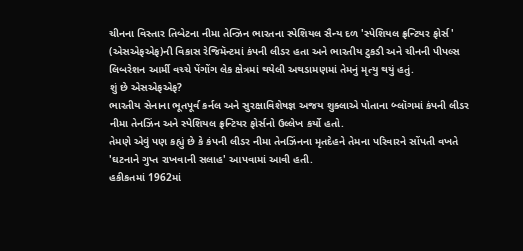ચીનના વિસ્તાર તિબેટના નીમા તેન્ઝિન ભારતના સ્પેશિયલ સૈન્ય દળ 'સ્પેશિયલ ફ્રન્ટિયર ફોર્સ' (એસએફએફ)ની વિકાસ રેજિમૅન્ટમાં કંપની લીડર હતા અને ભારતીય ટુકડી અને ચીનની પીપલ્સ લિબરેશન આર્મી વચ્ચે પેંગોંગ લેક ક્ષેત્રમાં થયેલી અથડામણમાં તેમનું મૃત્યુ થયું હતું.
શું છે એસએફએફ?
ભારતીય સેનાના ભૂતપૂર્વ કર્નલ અને સુરક્ષાવિશેષજ્ઞ અજય શુક્લાએ પોતાના બ્લૉગમાં કંપની લીડર નીમા તેનઝિંન અને સ્પેશિયલ ફ્રન્ટિયર ફોર્સનો ઉલ્લેખ કર્યો હતો.
તેમણે એવું પણ કહ્યું છે કે કંપની લીડર નીમા તેનઝિંનના મૃતદેહને તેમના પરિવારને સોંપતી વખતે 'ઘટનાને ગુપ્ત રાખવાની સલાહ' આપવામાં આવી હતી.
હકીકતમાં 1962માં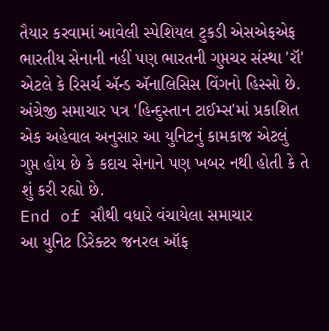તૈયાર કરવામાં આવેલી સ્પેશિયલ ટુકડી એસએફએફ ભારતીય સેનાની નહીં પણ ભારતની ગુપ્તચર સંસ્થા 'રૉ' એટલે કે રિસર્ચ ઍન્ડ ઍનાલિસિસ વિંગનો હિસ્સો છે.
અંગ્રેજી સમાચાર પત્ર 'હિન્દુસ્તાન ટાઈમ્સ'માં પ્રકાશિત એક અહેવાલ અનુસાર આ યુનિટનું કામકાજ એટલું ગુપ્ત હોય છે કે કદાચ સેનાને પણ ખબર નથી હોતી કે તે શું કરી રહ્યો છે.
End of સૌથી વધારે વંચાયેલા સમાચાર
આ યુનિટ ડિરેક્ટર જનરલ ઑફ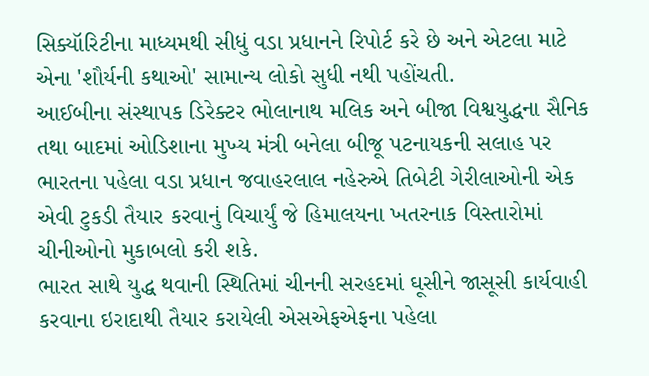સિક્યૉરિટીના માધ્યમથી સીધું વડા પ્રધાનને રિપોર્ટ કરે છે અને એટલા માટે એના 'શૌર્યની કથાઓ' સામાન્ય લોકો સુધી નથી પહોંચતી.
આઈબીના સંસ્થાપક ડિરેક્ટર ભોલાનાથ મલિક અને બીજા વિશ્વયુદ્ધના સૈનિક તથા બાદમાં ઓડિશાના મુખ્ય મંત્રી બનેલા બીજૂ પટનાયકની સલાહ પર ભારતના પહેલા વડા પ્રધાન જવાહરલાલ નહેરુએ તિબેટી ગેરીલાઓની એક એવી ટુકડી તૈયાર કરવાનું વિચાર્યું જે હિમાલયના ખતરનાક વિસ્તારોમાં ચીનીઓનો મુકાબલો કરી શકે.
ભારત સાથે યુદ્ધ થવાની સ્થિતિમાં ચીનની સરહદમાં ઘૂસીને જાસૂસી કાર્યવાહી કરવાના ઇરાદાથી તૈયાર કરાયેલી એસએફએફના પહેલા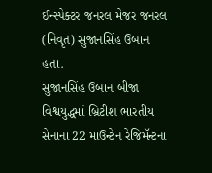ઈન્સ્પેક્ટર જનરલ મેજર જનરલ (નિવૃત) સુજાનસિંહ ઉબાન હતા.
સુજાનસિંહ ઉબાન બીજા વિશ્વયુદ્ધમાં બ્રિટીશ ભારતીય સેનાના 22 માઉન્ટેન રેજિમૅન્ટના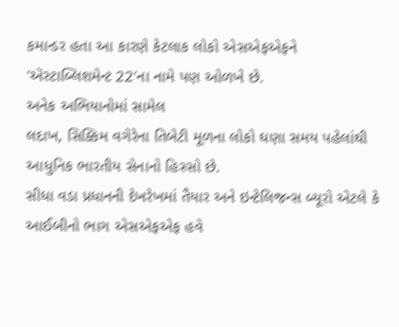કમાન્ડર હતા આ કારણે કેટલાક લોકો એસએફએફને 'ઍસ્ટાબ્લિશમેન્ટ 22'ના નામે પણ ઓળખે છે.
અનેક અભિયાનોમાં સામેલ
લદાખ, સિક્કિમ વગેરેના તિબેટી મૂળના લોકો ઘણા સમય પહેલાંથી આધુનિક ભારતીય સેનાનો હિસ્સો છે.
સીધા વડા પ્રધાનની દેખરેખમાં તૈયાર અને ઇન્ટેલિજન્સ બ્યૂરો એટલે કે આઈબીનો ભાગ એસએફએફ હવે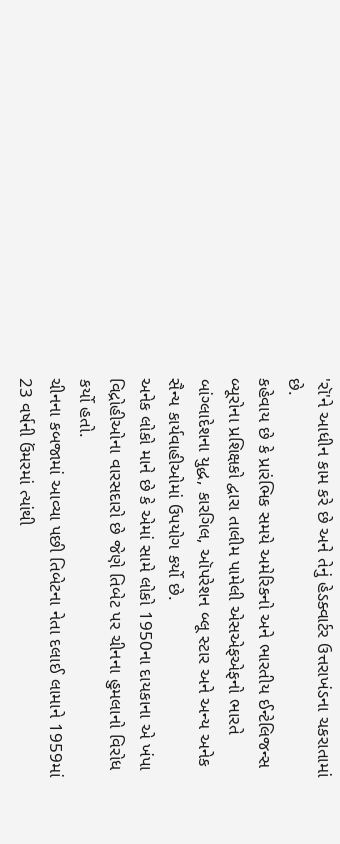'રૉ'ને આધીન કામ કરે છે અને તેનું હેડક્વાર્ટર ઉત્તરાખંડના ચકરાતામાં છે.
કહેવાય છે કે પ્રારંભિક સમયે અમેરિકનો અને ભારતીય ઈન્ટેલિજન્સ બ્યૂરોના પ્રશિક્ષકો દ્વારા તાલીમ પામેલી એસએફએફનો ભારતે બાંગ્લાદેશના યુદ્ધ, કારગિલ, ઑપરેશન બ્લૂ સ્ટાર અને અન્ય અનેક સૈન્ય કાર્યવાહીઓમાં ઉપયોગ કર્યો છે.
અનેક લોકો માને છે કે એમાં સામે લોકો 1950ના દાયકાના એ ખંપા વિદ્રોહીઓના વારસદારો છે જેણે તિબેટ પર ચીનના હુમલાનો વિરોધ કર્યો હતો.
ચીનના કબજામાં આવ્યા પછી તિબેટના નેતા દલાઈ લામાને 1959માં 23 વર્ષની ઉંમરમાં ત્યાંથી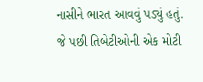નાસીને ભારત આવવું પડ્યું હતું. જે પછી તિબેટીઓની એક મોટી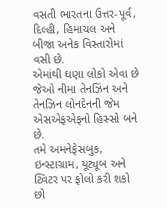વસતી ભારતના ઉત્તર-પૂર્વ, દિલ્હી, હિમાચલ અને બીજા અનેક વિસ્તારોમાં વસી છે.
એમાંથી ઘણા લોકો એવા છે જેઓ નીમા તેનઝિંન અને તેનઝિન લોનદેનની જેમ એસએફએફનો હિસ્સો બને છે.
તમે અમનેફેસબુક, ઇન્સ્ટાગ્રામ, યૂટ્યૂબ અને ટ્વિટર પર ફોલો કરી શકો છો